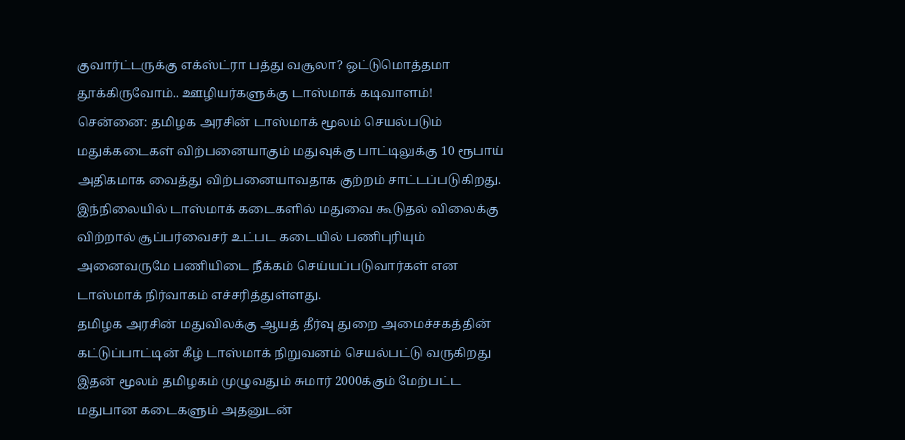குவார்ட்டருக்கு எக்ஸ்ட்ரா பத்து வசூலா? ஒட்டுமொத்தமா தூக்கிருவோம்.. ஊழியர்களுக்கு டாஸ்மாக் கடிவாளம்!
சென்னை: தமிழக அரசின் டாஸ்மாக் மூலம் செயல்படும் மதுக்கடைகள் விற்பனையாகும் மதுவுக்கு பாட்டிலுக்கு 10 ரூபாய் அதிகமாக வைத்து விற்பனையாவதாக குற்றம் சாட்டப்படுகிறது. இந்நிலையில் டாஸ்மாக் கடைகளில் மதுவை கூடுதல் விலைக்கு விற்றால் சூப்பர்வைசர் உட்பட கடையில் பணிபுரியும் அனைவருமே பணியிடை நீக்கம் செய்யப்படுவார்கள் என டாஸ்மாக் நிர்வாகம் எச்சரித்துள்ளது.
தமிழக அரசின் மதுவிலக்கு ஆயத் தீர்வு துறை அமைச்சகத்தின் கட்டுப்பாட்டின் கீழ் டாஸ்மாக் நிறுவனம் செயல்பட்டு வருகிறது இதன் மூலம் தமிழகம் முழுவதும் சுமார் 2000க்கும் மேற்பட்ட மதுபான கடைகளும் அதனுடன்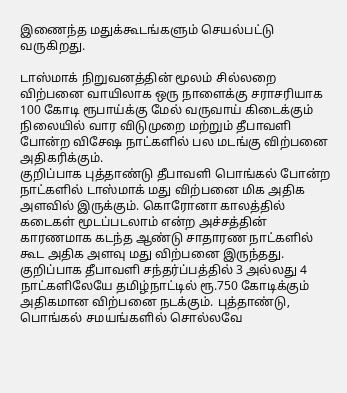இணைந்த மதுக்கூடங்களும் செயல்பட்டு வருகிறது.

டாஸ்மாக் நிறுவனத்தின் மூலம் சில்லறை விற்பனை வாயிலாக ஒரு நாளைக்கு சராசரியாக 100 கோடி ரூபாய்க்கு மேல் வருவாய் கிடைக்கும் நிலையில் வார விடுமுறை மற்றும் தீபாவளி போன்ற விசேஷ நாட்களில் பல மடங்கு விற்பனை அதிகரிக்கும்.
குறிப்பாக புத்தாண்டு தீபாவளி பொங்கல் போன்ற நாட்களில் டாஸ்மாக் மது விற்பனை மிக அதிக அளவில் இருக்கும். கொரோனா காலத்தில் கடைகள் மூடப்படலாம் என்ற அச்சத்தின் காரணமாக கடந்த ஆண்டு சாதாரண நாட்களில் கூட அதிக அளவு மது விற்பனை இருந்தது. குறிப்பாக தீபாவளி சந்தர்ப்பத்தில் 3 அல்லது 4 நாட்களிலேயே தமிழ்நாட்டில் ரூ.750 கோடிக்கும் அதிகமான விற்பனை நடக்கும். புத்தாண்டு, பொங்கல் சமயங்களில் சொல்லவே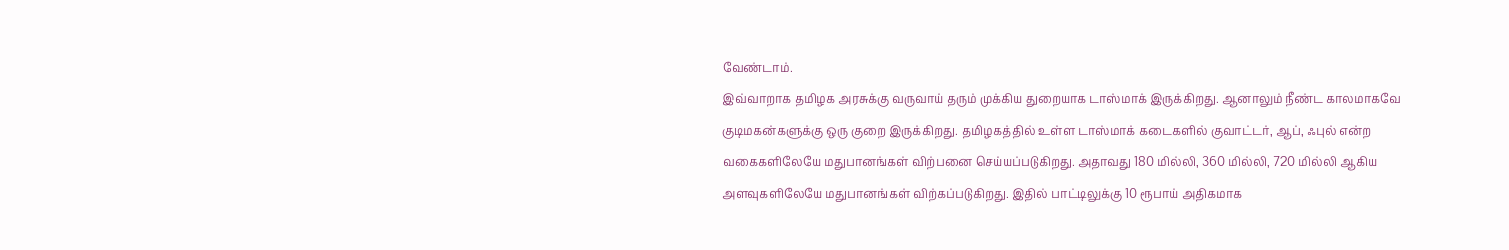வேண்டாம்.
இவ்வாறாக தமிழக அரசுக்கு வருவாய் தரும் முக்கிய துறையாக டாஸ்மாக் இருக்கிறது. ஆனாலும் நீண்ட காலமாகவே குடிமகன்களுக்கு ஒரு குறை இருக்கிறது. தமிழகத்தில் உள்ள டாஸ்மாக் கடைகளில் குவாட்டர், ஆப், ஃபுல் என்ற வகைகளிலேயே மதுபானங்கள் விற்பனை செய்யப்படுகிறது. அதாவது 180 மில்லி, 360 மில்லி, 720 மில்லி ஆகிய அளவுகளிலேயே மதுபானங்கள் விற்கப்படுகிறது. இதில் பாட்டிலுக்கு 10 ரூபாய் அதிகமாக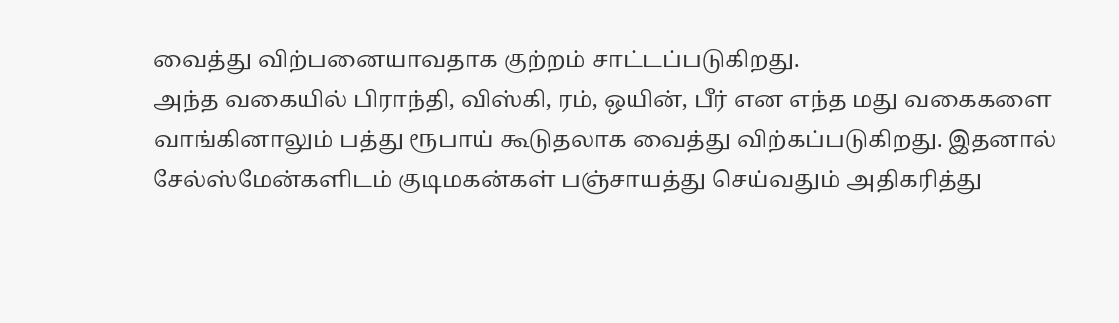வைத்து விற்பனையாவதாக குற்றம் சாட்டப்படுகிறது.
அந்த வகையில் பிராந்தி, விஸ்கி, ரம், ஒயின், பீர் என எந்த மது வகைகளை வாங்கினாலும் பத்து ரூபாய் கூடுதலாக வைத்து விற்கப்படுகிறது. இதனால் சேல்ஸ்மேன்களிடம் குடிமகன்கள் பஞ்சாயத்து செய்வதும் அதிகரித்து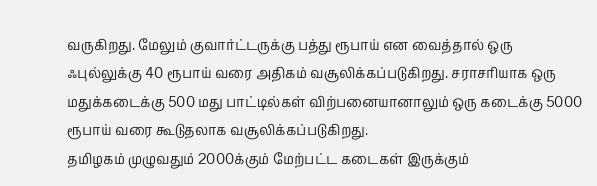வருகிறது. மேலும் குவார்ட்டருக்கு பத்து ரூபாய் என வைத்தால் ஒரு ஃபுல்லுக்கு 40 ரூபாய் வரை அதிகம் வசூலிக்கப்படுகிறது. சராசரியாக ஒரு மதுக்கடைக்கு 500 மது பாட்டில்கள் விற்பனையானாலும் ஒரு கடைக்கு 5000 ரூபாய் வரை கூடுதலாக வசூலிக்கப்படுகிறது.
தமிழகம் முழுவதும் 2000க்கும் மேற்பட்ட கடைகள் இருக்கும்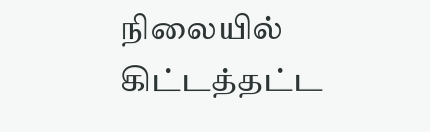நிலையில் கிட்டத்தட்ட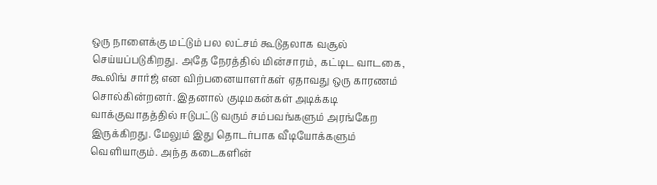ஒரு நாளைக்கு மட்டும் பல லட்சம் கூடுதலாக வசூல் செய்யப்படுகிறது. அதே நேரத்தில் மின்சாரம், கட்டிட வாடகை, கூலிங் சார்ஜ் என விற்பனையாளர்கள் ஏதாவது ஒரு காரணம் சொல்கின்றனர். இதனால் குடிமகன்கள் அடிக்கடி வாக்குவாதத்தில் ஈடுபட்டு வரும் சம்பவங்களும் அரங்கேற இருக்கிறது. மேலும் இது தொடர்பாக வீடியோக்களும் வெளியாகும். அந்த கடைகளின்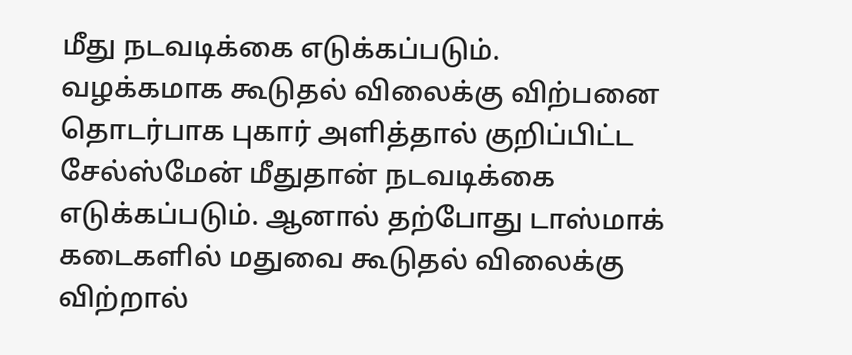மீது நடவடிக்கை எடுக்கப்படும்.
வழக்கமாக கூடுதல் விலைக்கு விற்பனை தொடர்பாக புகார் அளித்தால் குறிப்பிட்ட சேல்ஸ்மேன் மீதுதான் நடவடிக்கை எடுக்கப்படும். ஆனால் தற்போது டாஸ்மாக் கடைகளில் மதுவை கூடுதல் விலைக்கு விற்றால்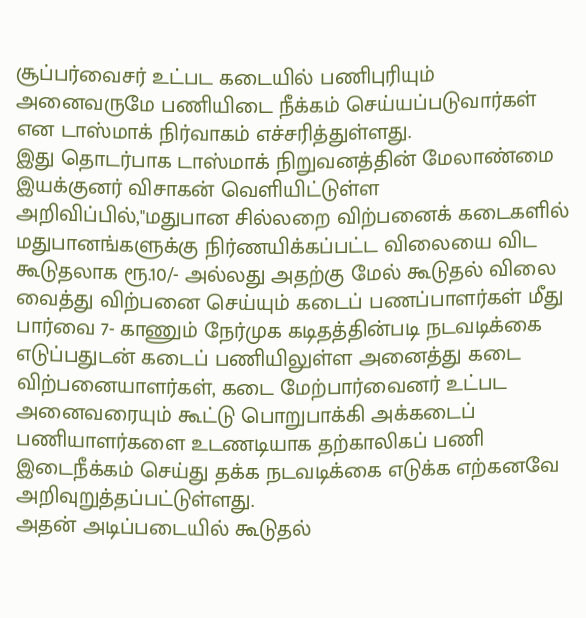சூப்பர்வைசர் உட்பட கடையில் பணிபுரியும் அனைவருமே பணியிடை நீக்கம் செய்யப்படுவார்கள் என டாஸ்மாக் நிர்வாகம் எச்சரித்துள்ளது.
இது தொடர்பாக டாஸ்மாக் நிறுவனத்தின் மேலாண்மை இயக்குனர் விசாகன் வெளியிட்டுள்ள அறிவிப்பில்,"மதுபான சில்லறை விற்பனைக் கடைகளில் மதுபானங்களுக்கு நிர்ணயிக்கப்பட்ட விலையை விட கூடுதலாக ரூ.10/- அல்லது அதற்கு மேல் கூடுதல் விலை வைத்து விற்பனை செய்யும் கடைப் பணப்பாளர்கள் மீது பார்வை 7- காணும் நேர்முக கடிதத்தின்படி நடவடிக்கை எடுப்பதுடன் கடைப் பணியிலுள்ள அனைத்து கடை விற்பனையாளர்கள், கடை மேற்பார்வைனர் உட்பட அனைவரையும் கூட்டு பொறுபாக்கி அக்கடைப் பணியாளர்களை உடணடியாக தற்காலிகப் பணி இடைநீக்கம் செய்து தக்க நடவடிக்கை எடுக்க எற்கனவே அறிவுறுத்தப்பட்டுள்ளது.
அதன் அடிப்படையில் கூடுதல்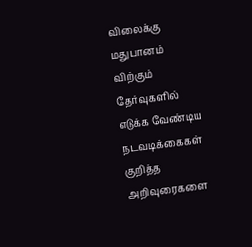விலைக்கு மதுபானம் விற்கும் தேர்வுகளில் எடுக்க வேண்டிய நடவடிக்கைகள் குறித்த அறிவுரைகளை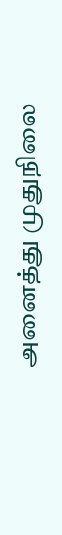அனைத்து முதுநிலை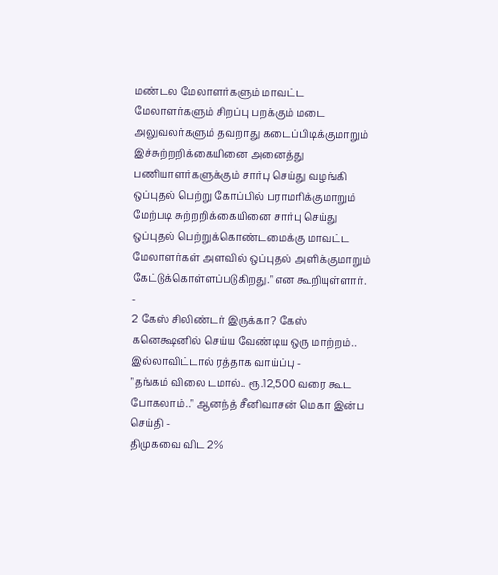மண்டல மேலாளர்களும் மாவட்ட மேலாளர்களும் சிறப்பு பறக்கும் மடை அலுவலர்களும் தவறாது கடைப்பிடிக்குமாறும் இச்சுற்றறிக்கையினை அனைத்து பணியாளர்களுக்கும் சார்பு செய்து வழங்கி ஒப்புதல் பெற்று கோப்பில் பராமரிக்குமாறும் மேற்படி சுற்றறிக்கையினை சார்பு செய்து ஒப்புதல் பெற்றுக்கொண்டமைக்கு மாவட்ட மேலாளர்கள் அளவில் ஒப்புதல் அளிக்குமாறும் கேட்டுக்கொள்ளப்படுகிறது." என கூறியுள்ளார்.
-
2 கேஸ் சிலிண்டர் இருக்கா? கேஸ் கனெக்ஷனில் செய்ய வேண்டிய ஒரு மாற்றம்.. இல்லாவிட்டால் ரத்தாக வாய்ப்பு -
"தங்கம் விலை டமால்.. ரூ.12,500 வரை கூட போகலாம்.." ஆனந்த் சீனிவாசன் மெகா இன்ப செய்தி -
திமுகவை விட 2%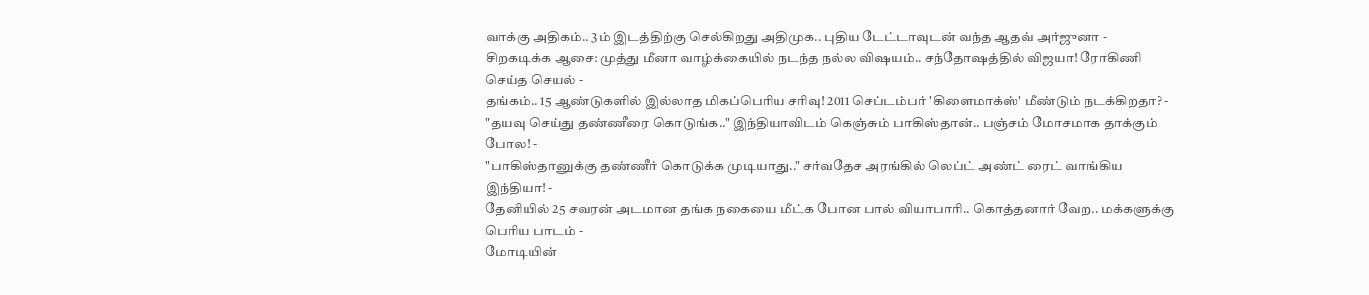வாக்கு அதிகம்.. 3ம் இடத்திற்கு செல்கிறது அதிமுக.. புதிய டேட்டாவுடன் வந்த ஆதவ் அர்ஜுனா -
சிறகடிக்க ஆசை: முத்து மீனா வாழ்க்கையில் நடந்த நல்ல விஷயம்.. சந்தோஷத்தில் விஜயா! ரோகிணி செய்த செயல் -
தங்கம்.. 15 ஆண்டுகளில் இல்லாத மிகப்பெரிய சரிவு! 2011 செப்டம்பர் 'கிளைமாக்ஸ்' மீண்டும் நடக்கிறதா? -
"தயவு செய்து தண்ணீரை கொடுங்க.." இந்தியாவிடம் கெஞ்சும் பாகிஸ்தான்.. பஞ்சம் மோசமாக தாக்கும் போல! -
"பாகிஸ்தானுக்கு தண்ணீர் கொடுக்க முடியாது.." சர்வதேச அரங்கில் லெப்ட் அண்ட் ரைட் வாங்கிய இந்தியா! -
தேனியில் 25 சவரன் அடமான தங்க நகையை மீட்க போன பால் வியாபாரி.. கொத்தனார் வேற.. மக்களுக்கு பெரிய பாடம் -
மோடியின்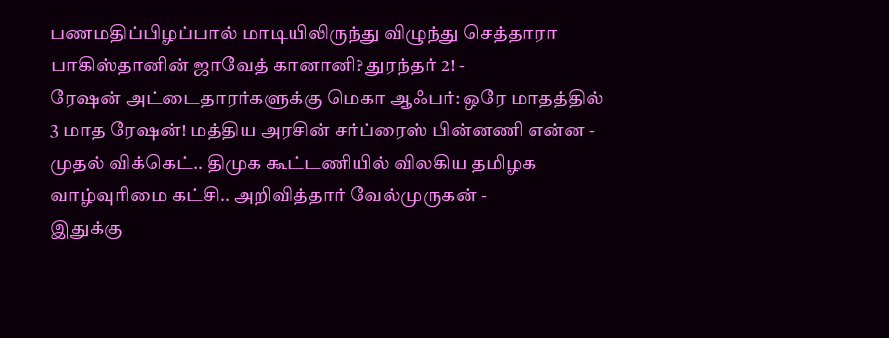பணமதிப்பிழப்பால் மாடியிலிருந்து விழுந்து செத்தாரா பாகிஸ்தானின் ஜாவேத் கானானி? துரந்தர் 2! -
ரேஷன் அட்டைதாரர்களுக்கு மெகா ஆஃபர்: ஒரே மாதத்தில் 3 மாத ரேஷன்! மத்திய அரசின் சர்ப்ரைஸ் பின்னணி என்ன -
முதல் விக்கெட்.. திமுக கூட்டணியில் விலகிய தமிழக வாழ்வுரிமை கட்சி.. அறிவித்தார் வேல்முருகன் -
இதுக்கு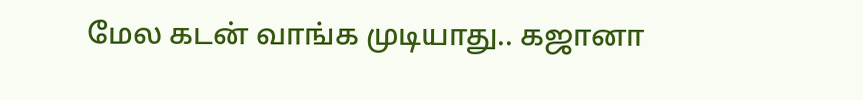மேல கடன் வாங்க முடியாது.. கஜானா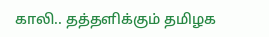காலி.. தத்தளிக்கும் தமிழக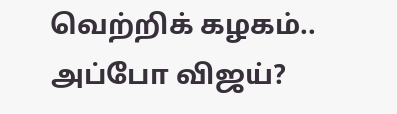வெற்றிக் கழகம்.. அப்போ விஜய்?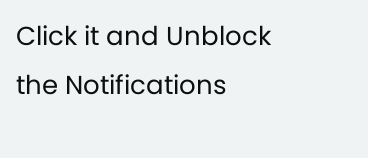Click it and Unblock the Notifications